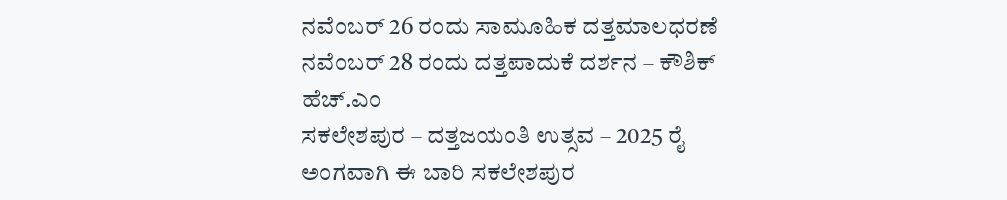ನವೆಂಬರ್ 26 ರಂದು ಸಾಮೂಹಿಕ ದತ್ತಮಾಲಧರಣೆ ನವೆಂಬರ್ 28 ರಂದು ದತ್ತಪಾದುಕೆ ದರ್ಶನ – ಕೌಶಿಕ್ ಹೆಚ್.ಎಂ
ಸಕಲೇಶಪುರ – ದತ್ತಜಯಂತಿ ಉತ್ಸವ – 2025 ರೈ ಅಂಗವಾಗಿ ಈ ಬಾರಿ ಸಕಲೇಶಪುರ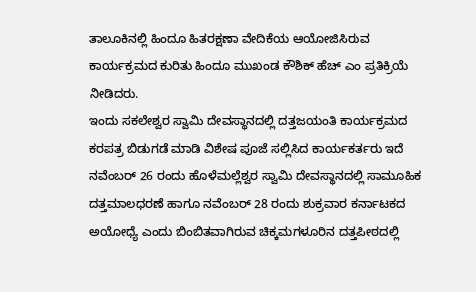ತಾಲೂಕಿನಲ್ಲಿ ಹಿಂದೂ ಹಿತರಕ್ಷಣಾ ವೇದಿಕೆಯ ಆಯೋಜಿಸಿರುವ ಕಾರ್ಯಕ್ರಮದ ಕುರಿತು ಹಿಂದೂ ಮುಖಂಡ ಕೌಶಿಕ್ ಹೆಚ್ ಎಂ ಪ್ರತಿಕ್ರಿಯೆ ನೀಡಿದರು.
ಇಂದು ಸಕಲೇಶ್ವರ ಸ್ವಾಮಿ ದೇವಸ್ಥಾನದಲ್ಲಿ ದತ್ತಜಯಂತಿ ಕಾರ್ಯಕ್ರಮದ ಕರಪತ್ರ ಬಿಡುಗಡೆ ಮಾಡಿ ವಿಶೇಷ ಪೂಜೆ ಸಲ್ಲಿಸಿದ ಕಾರ್ಯಕರ್ತರು ಇದೆ ನವೆಂಬರ್ 26 ರಂದು ಹೊಳೆಮಲ್ಲೆಶ್ವರ ಸ್ವಾಮಿ ದೇವಸ್ಥಾನದಲ್ಲಿ ಸಾಮೂಹಿಕ ದತ್ತಮಾಲಧರಣೆ ಹಾಗೂ ನವೆಂಬರ್ 28 ರಂದು ಶುಕ್ರವಾರ ಕರ್ನಾಟಕದ ಅಯೋಧ್ಯೆ ಎಂದು ಬಿಂಬಿತವಾಗಿರುವ ಚಿಕ್ಕಮಗಳೂರಿನ ದತ್ತಪೀಠದಲ್ಲಿ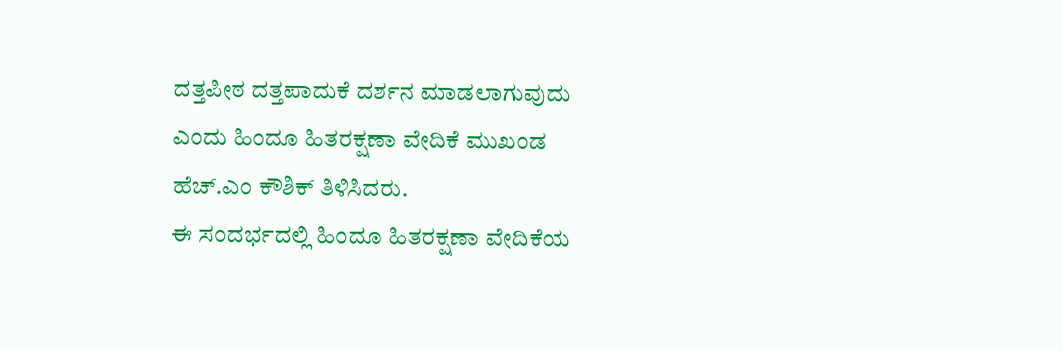ದತ್ತಪೀಠ ದತ್ತಪಾದುಕೆ ದರ್ಶನ ಮಾಡಲಾಗುವುದು ಎಂದು ಹಿಂದೂ ಹಿತರಕ್ಷಣಾ ವೇದಿಕೆ ಮುಖಂಡ ಹೆಚ್.ಎಂ ಕೌಶಿಕ್ ತಿಳಿಸಿದರು.
ಈ ಸಂದರ್ಭದಲ್ಲಿ ಹಿಂದೂ ಹಿತರಕ್ಷಣಾ ವೇದಿಕೆಯ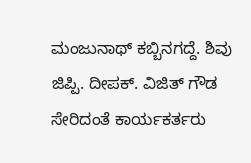ಮಂಜುನಾಥ್ ಕಬ್ಬಿನಗದ್ದೆ. ಶಿವು ಜಿಪ್ಪಿ. ದೀಪಕ್. ವಿಜಿತ್ ಗೌಡ ಸೇರಿದಂತೆ ಕಾರ್ಯಕರ್ತರು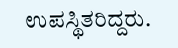ಉಪಸ್ಥಿತರಿದ್ದರು.